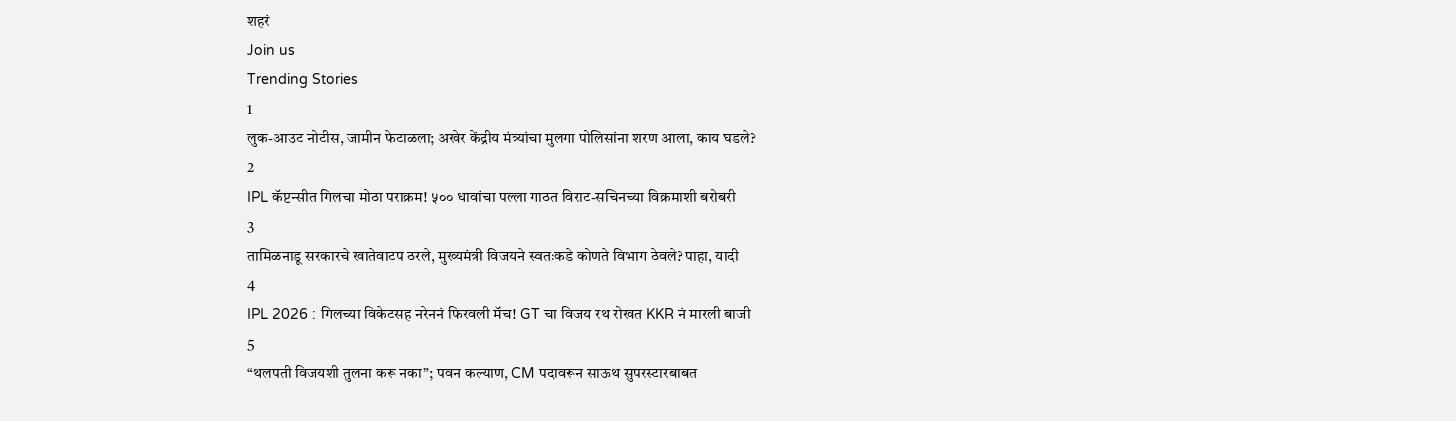शहरं
Join us
Trending Stories
1
लुक-आउट नोटीस, जामीन फेटाळला; अखेर केंद्रीय मंत्र्यांचा मुलगा पोलिसांना शरण आला, काय घडले?
2
IPL कॅप्टन्सीत गिलचा मोठा पराक्रम! ५०० धावांचा पल्ला गाठत विराट-सचिनच्या विक्रमाशी बरोबरी
3
तामिळनाडू सरकारचे खातेवाटप ठरले, मुख्यमंत्री विजयने स्वतःकडे कोणते विभाग ठेवले? पाहा, यादी
4
IPL 2026 : गिलच्या विकेटसह नरेननं फिरवली मॅच! GT चा विजय रथ रोखत KKR नं मारली बाजी
5
“थलपती विजयशी तुलना करू नका”; पवन कल्याण, CM पदावरून साऊथ सुपरस्टारबाबत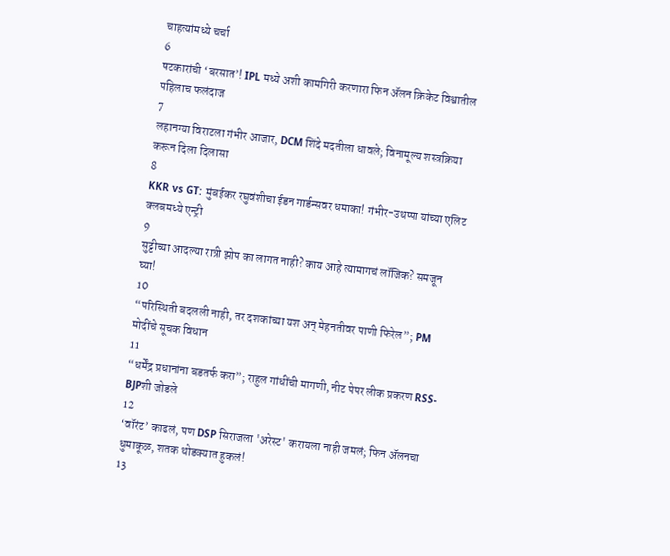चाहत्यांमध्ये चर्चा
6
षटकारांची ‘बरसात’! IPL मध्ये अशी कामगिरी करणारा फिन ॲलन क्रिकेट विश्वातील पहिलाच फलंदाज
7
लहानग्या विराटला गंभीर आजार, DCM शिंदे मदतीला धावले; विनामूल्य शस्त्रक्रिया करून दिला दिलासा
8
KKR vs GT: मुंबईकर रघुवंशीचा ईडन गार्डन्सवर धमाका! गंभीर-उथप्पा यांच्या एलिट क्लबमध्ये एन्ट्री
9
सुट्टीच्या आदल्या रात्री झोप का लागत नाही? काय आहे त्यामागचं लॉजिक? समजून घ्या!
10
“परिस्थिती बदलली नाही, तर दशकांच्या यश अन् मेहनतीवर पाणी फिरेल”; PM मोदींचे सूचक विधान
11
“धर्मेंद्र प्रधानांना बडतर्फ करा”; राहुल गांधींची मागणी, नीट पेपर लीक प्रकरण RSS-BJPशी जोडले
12
‘वॉरंट’ काढलं, पण DSP सिराजला 'अरेस्ट' करायला नाही जमलं; फिन ॲलनचा धुमाकूळ, शतक थोडक्यात हुकलं!
13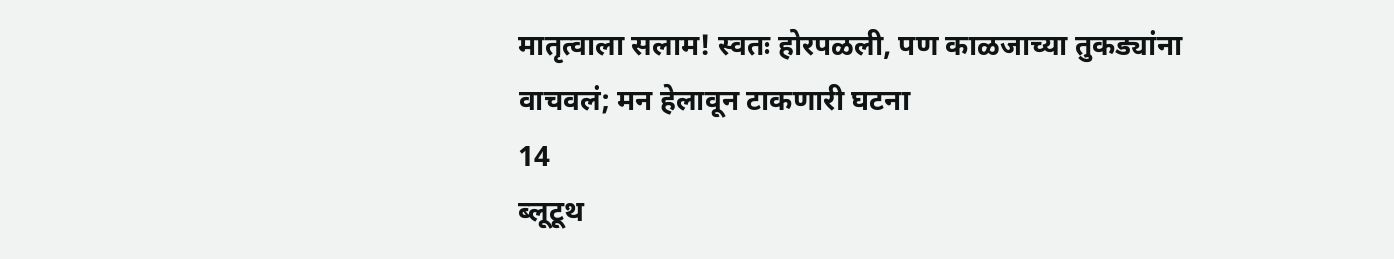मातृत्वाला सलाम! स्वतः होरपळली, पण काळजाच्या तुकड्यांना वाचवलं; मन हेलावून टाकणारी घटना
14
ब्लूटूथ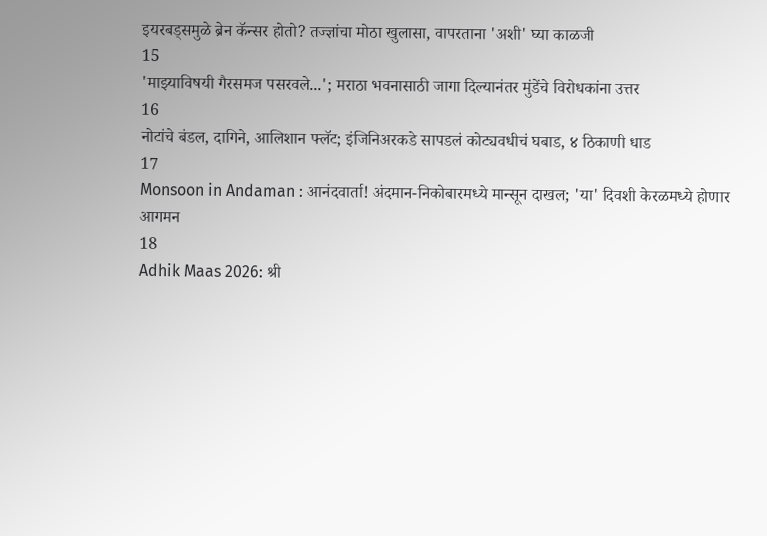इयरबड्समुळे ब्रेन कॅन्सर होतो? तज्ज्ञांचा मोठा खुलासा, वापरताना 'अशी' घ्या काळजी
15
'माझ्याविषयी गैरसमज पसरवले...'; मराठा भवनासाठी जागा दिल्यानंतर मुंडेंचे विरोधकांना उत्तर
16
नोटांचे बंडल, दागिने, आलिशान फ्लॅट; इंजिनिअरकडे सापडलं कोट्यवधीचं घबाड, ४ ठिकाणी धाड
17
Monsoon in Andaman : आनंदवार्ता! अंदमान-निकोबारमध्ये मान्सून दाखल; 'या' दिवशी केरळमध्ये होणार आगमन
18
Adhik Maas 2026: श्री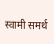स्वामी समर्थ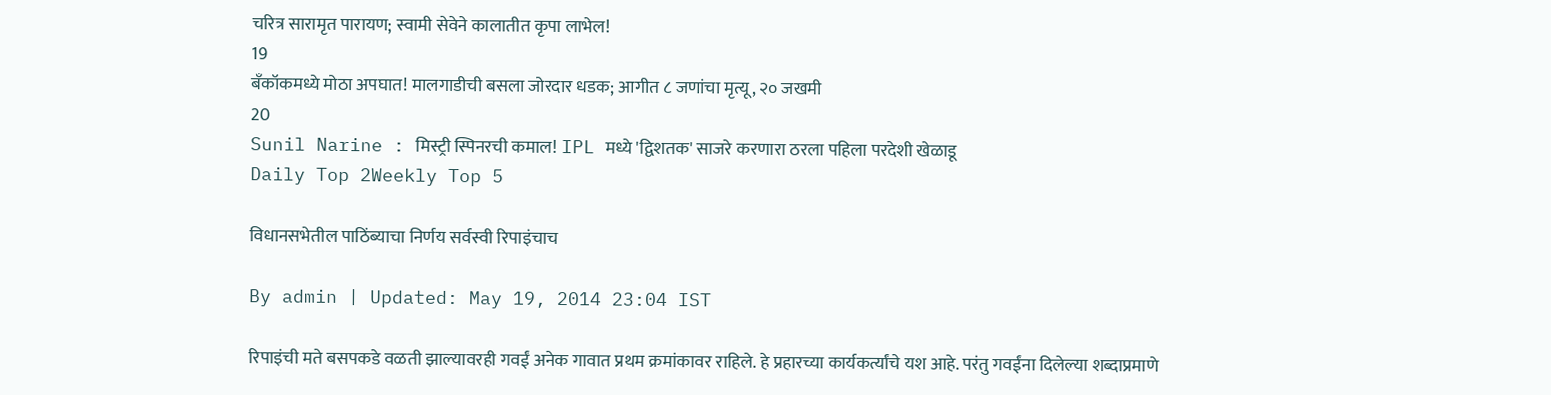चरित्र सारामृत पारायण; स्वामी सेवेने कालातीत कृपा लाभेल!
19
बँकॉकमध्ये मोठा अपघात! मालगाडीची बसला जोरदार धडक; आगीत ८ जणांचा मृत्यू, २० जखमी
20
Sunil Narine : मिस्ट्री स्पिनरची कमाल! IPL मध्ये 'द्विशतक' साजरे करणारा ठरला पहिला परदेशी खेळाडू
Daily Top 2Weekly Top 5

विधानसभेतील पाठिंब्याचा निर्णय सर्वस्वी रिपाइंचाच

By admin | Updated: May 19, 2014 23:04 IST

रिपाइंची मते बसपकडे वळती झाल्यावरही गवईं अनेक गावात प्रथम क्रमांकावर राहिले. हे प्रहारच्या कार्यकर्त्यांचे यश आहे. परंतु गवईंना दिलेल्या शब्दाप्रमाणे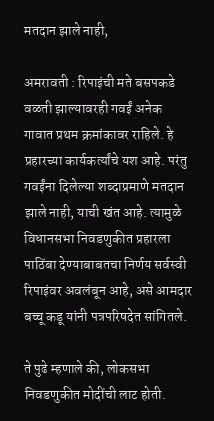मतदान झाले नाही,

अमरावती : रिपाइंची मते बसपकडे वळती झाल्यावरही गवईं अनेक गावात प्रथम क्रमांकावर राहिले. हे प्रहारच्या कार्यकर्त्यांचे यश आहे. परंतु गवईंना दिलेल्या शब्दाप्रमाणे मतदान झाले नाही, याची खंत आहे. त्यामुळे विधानसभा निवडणुकीत प्रहारला पाठिंबा देण्याबाबतचा निर्णय सर्वस्वी रिपाइंवर अवलंबून आहे, असे आमदार बच्चू कडू यांनी पत्रपरिषदेत सांगितले.

ते पुढे म्हणाले की, लोकसभा निवडणुकीत मोदींची लाट होती.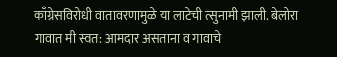काँग्रेसविरोधी वातावरणामुळे या लाटेची त्सुनामी झाली. बेलोरा गावात मी स्वत: आमदार असताना व गावाचे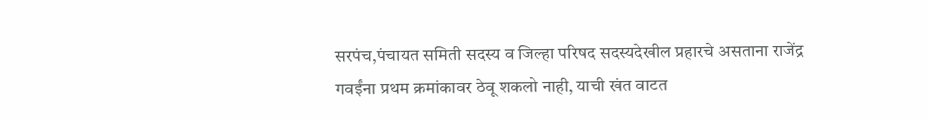सरपंच,पंचायत समिती सदस्य व जिल्हा परिषद सदस्यदेखील प्रहारचे असताना राजेंद्र गवईंना प्रथम क्रमांकावर ठेवू शकलो नाही, याची खंत वाटत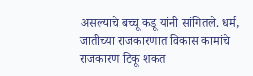असल्याचे बच्चू कडू यांनी सांगितले. धर्म, जातीच्या राजकारणात विकास कामांचे राजकारण टिकू शकत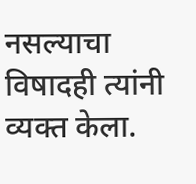नसल्याचा विषादही त्यांनी व्यक्त केला.